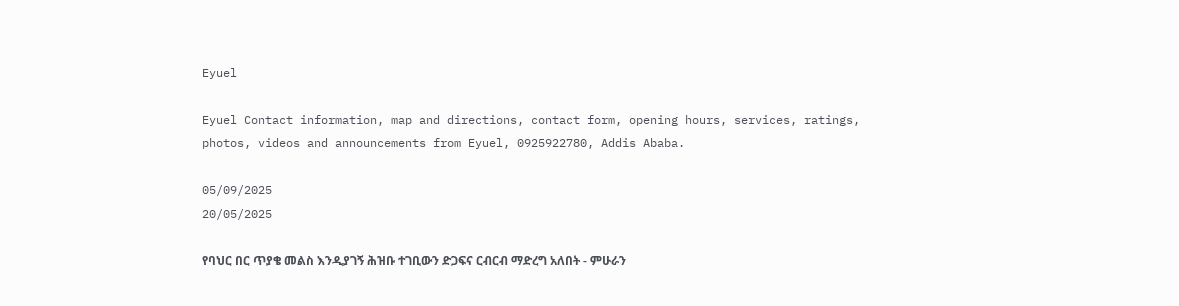Eyuel

Eyuel Contact information, map and directions, contact form, opening hours, services, ratings, photos, videos and announcements from Eyuel, 0925922780, Addis Ababa.

05/09/2025
20/05/2025

የባህር በር ጥያቄ መልስ እንዲያገኝ ሕዝቡ ተገቢውን ድጋፍና ርብርብ ማድረግ አለበት - ምሁራን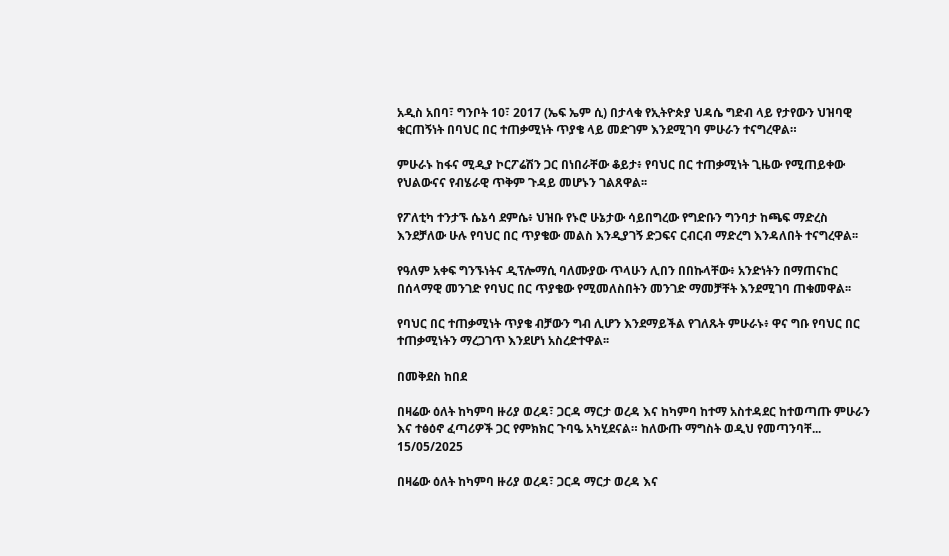አዲስ አበባ፣ ግንቦት 10፣ 2017 (ኤፍ ኤም ሲ) በታላቁ የኢትዮጵያ ህዳሴ ግድብ ላይ የታየውን ህዝባዊ ቁርጠኝነት በባህር በር ተጠቃሚነት ጥያቄ ላይ መድገም እንደሚገባ ምሁራን ተናግረዋል።

ምሁራኑ ከፋና ሚዲያ ኮርፖሬሽን ጋር በነበራቸው ቆይታ፥ የባህር በር ተጠቃሚነት ጊዜው የሚጠይቀው የህልውናና የብሄራዊ ጥቅም ጉዳይ መሆኑን ገልጸዋል፡፡

የፖለቲካ ተንታኙ ሴኔሳ ደምሴ፥ ህዝቡ የኑሮ ሁኔታው ሳይበግረው የግድቡን ግንባታ ከጫፍ ማድረስ እንደቻለው ሁሉ የባህር በር ጥያቄው መልስ እንዲያገኝ ድጋፍና ርብርብ ማድረግ እንዳለበት ተናግረዋል፡፡

የዓለም አቀፍ ግንኙነትና ዲፕሎማሲ ባለሙያው ጥላሁን ሊበን በበኩላቸው፥ አንድነትን በማጠናከር በሰላማዊ መንገድ የባህር በር ጥያቄው የሚመለስበትን መንገድ ማመቻቸት እንደሚገባ ጠቁመዋል፡፡

የባህር በር ተጠቃሚነት ጥያቄ ብቻውን ግብ ሊሆን እንደማይችል የገለጹት ምሁራኑ፥ ዋና ግቡ የባህር በር ተጠቃሚነትን ማረጋገጥ እንደሆነ አስረድተዋል፡፡

በመቅደስ ከበደ

በዛሬው ዕለት ከካምባ ዙሪያ ወረዳ፣ ጋርዳ ማርታ ወረዳ እና ከካምባ ከተማ አስተዳደር ከተወጣጡ ምሁራን እና ተፅዕኖ ፈጣሪዎች ጋር የምክክር ጉባዔ አካሂደናል። ከለውጡ ማግስት ወዲህ የመጣንባቸ...
15/05/2025

በዛሬው ዕለት ከካምባ ዙሪያ ወረዳ፣ ጋርዳ ማርታ ወረዳ እና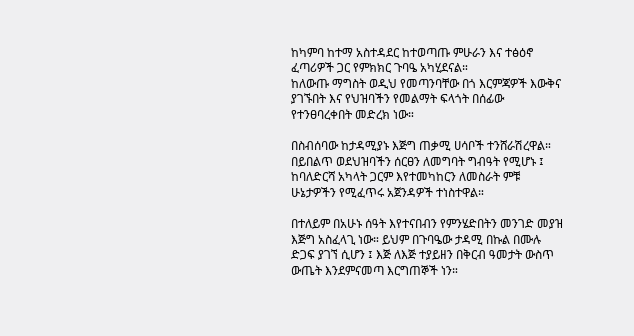ከካምባ ከተማ አስተዳደር ከተወጣጡ ምሁራን እና ተፅዕኖ ፈጣሪዎች ጋር የምክክር ጉባዔ አካሂደናል።
ከለውጡ ማግስት ወዲህ የመጣንባቸው በጎ እርምጃዎች እውቅና ያገኙበት እና የህዝባችን የመልማት ፍላጎት በሰፊው የተንፀባረቀበት መድረክ ነው።

በስብሰባው ከታዳሚያኑ እጅግ ጠቃሚ ሀሳቦች ተንሸራሽረዋል። በይበልጥ ወደህዝባችን ሰርፀን ለመግባት ግብዓት የሚሆኑ ፤ ከባለድርሻ አካላት ጋርም እየተመካከርን ለመስራት ምቹ ሁኔታዎችን የሚፈጥሩ አጀንዳዎች ተነስተዋል።

በተለይም በአሁኑ ሰዓት እየተናበብን የምንሄድበትን መንገድ መያዝ እጅግ አስፈላጊ ነው። ይህም በጉባዔው ታዳሚ በኩል በሙሉ ድጋፍ ያገኘ ሲሆን ፤ እጅ ለእጅ ተያይዘን በቅርብ ዓመታት ውስጥ ውጤት እንደምናመጣ እርግጠኞች ነን።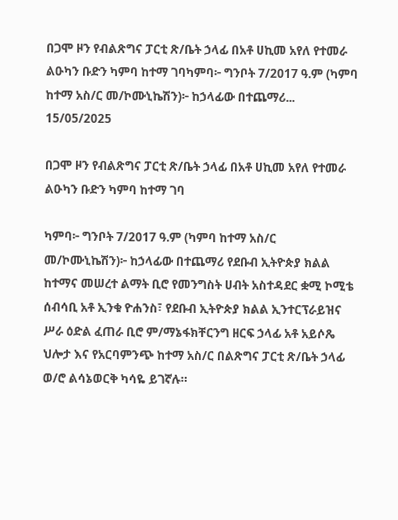በጋሞ ዞን የብልጽግና ፓርቲ ጽ/ቤት ኃላፊ በአቶ ሀኪመ አየለ የተመራ ልዑካን ቡድን ካምባ ከተማ ገባካምባ፦ ግንቦት 7/2017 ዓ.ም (ካምባ ከተማ አስ/ር መ/ኮሙኒኬሽን)፦ ከኃላፊው በተጨማሪ...
15/05/2025

በጋሞ ዞን የብልጽግና ፓርቲ ጽ/ቤት ኃላፊ በአቶ ሀኪመ አየለ የተመራ ልዑካን ቡድን ካምባ ከተማ ገባ

ካምባ፦ ግንቦት 7/2017 ዓ.ም (ካምባ ከተማ አስ/ር መ/ኮሙኒኬሽን)፦ ከኃላፊው በተጨማሪ የደቡብ ኢትዮጵያ ክልል ከተማና መሠረተ ልማት ቢሮ የመንግስት ሀብት አስተዳደር ቋሚ ኮሚቴ ሰብሳቢ አቶ ኢንቁ ዮሐንስ፣ የደቡብ ኢትዮጵያ ክልል ኢንተርፕራይዝና ሥራ ዕድል ፈጠራ ቢሮ ም/ማኔፋክቸርንግ ዘርፍ ኃላፊ አቶ አይሶጼ ህሎታ እና የአርባምንጭ ከተማ አስ/ር በልጽግና ፓርቲ ጽ/ቤት ኃላፊ ወ/ሮ ልሳኔወርቅ ካሳዬ ይገኛሉ።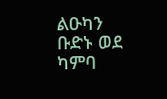ልዑካን ቡድኑ ወደ ካምባ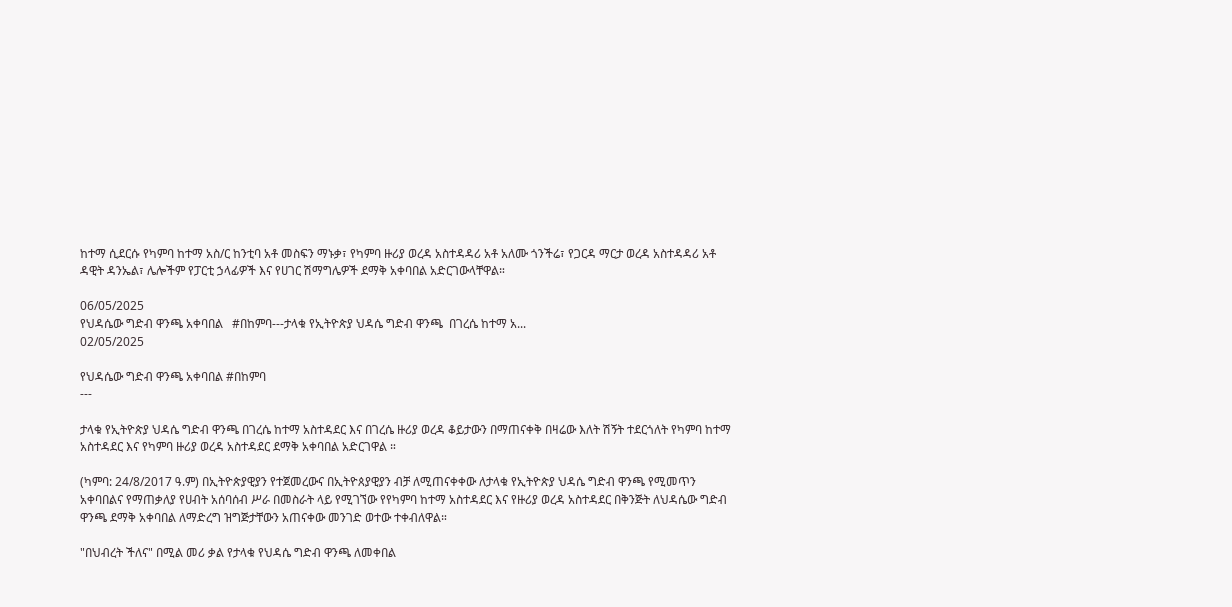ከተማ ሲደርሱ የካምባ ከተማ አስ/ር ከንቲባ አቶ መስፍን ማኑቃ፣ የካምባ ዙሪያ ወረዳ አስተዳዳሪ አቶ አለሙ ጎንችሬ፣ የጋርዳ ማርታ ወረዳ አስተዳዳሪ አቶ ዳዊት ዳንኤል፣ ሌሎችም የፓርቲ ኃላፊዎች እና የሀገር ሽማግሌዎች ደማቅ አቀባበል አድርገውላቸዋል።

06/05/2025
የህዳሴው ግድብ ዋንጫ አቀባበል   #በከምባ---ታላቁ የኢትዮጵያ ህዳሴ ግድብ ዋንጫ  በገረሴ ከተማ አ...
02/05/2025

የህዳሴው ግድብ ዋንጫ አቀባበል #በከምባ
---

ታላቁ የኢትዮጵያ ህዳሴ ግድብ ዋንጫ በገረሴ ከተማ አስተዳደር እና በገረሴ ዙሪያ ወረዳ ቆይታውን በማጠናቀቅ በዛሬው እለት ሽኝት ተደርጎለት የካምባ ከተማ አስተዳደር እና የካምባ ዙሪያ ወረዳ አስተዳደር ደማቅ አቀባበል አድርገዋል ።

(ካምባ: 24/8/2017 ዓ.ም) በኢትዮጵያዊያን የተጀመረውና በኢትዮጰያዊያን ብቻ ለሚጠናቀቀው ለታላቁ የኢትዮጵያ ህዳሴ ግድብ ዋንጫ የሚመጥን አቀባበልና የማጠቃለያ የሀብት አሰባሰብ ሥራ በመስራት ላይ የሚገኘው የየካምባ ከተማ አስተዳደር እና የዙሪያ ወረዳ አስተዳደር በቅንጅት ለህዳሴው ግድብ ዋንጫ ደማቅ አቀባበል ለማድረግ ዝግጅታቸውን አጠናቀው መንገድ ወተው ተቀብለዋል።

"በህብረት ችለና" በሚል መሪ ቃል የታላቁ የህዳሴ ግድብ ዋንጫ ለመቀበል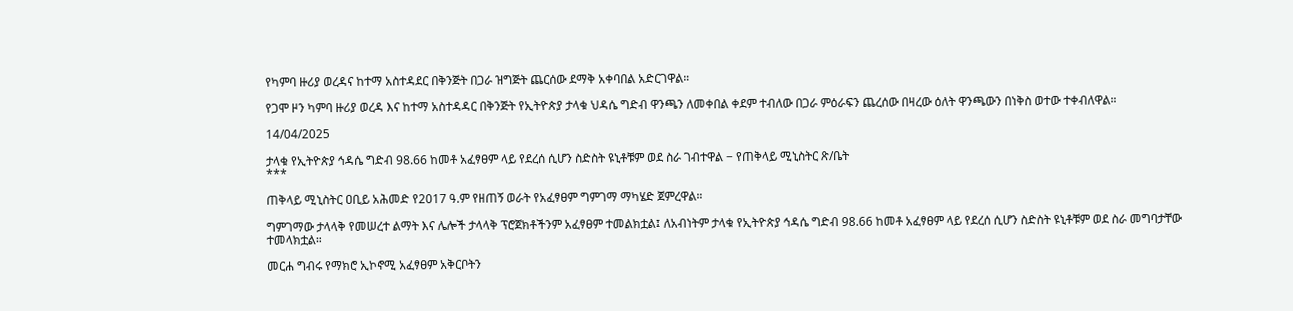የካምባ ዙሪያ ወረዳና ከተማ አስተዳደር በቅንጅት በጋራ ዝግጅት ጨርሰው ደማቅ አቀባበል አድርገዋል።

የጋሞ ዞን ካምባ ዙሪያ ወረዳ እና ከተማ አስተዳዳር በቅንጅት የኢትዮጵያ ታላቁ ህዳሴ ግድብ ዋንጫን ለመቀበል ቀደም ተብለው በጋራ ምዕራፍን ጨረሰው በዛረው ዕለት ዋንጫውን በነቅስ ወተው ተቀብለዋል።

14/04/2025

ታላቁ የኢትዮጵያ ኅዳሴ ግድብ 98.66 ከመቶ አፈፃፀም ላይ የደረሰ ሲሆን ስድስት ዩኒቶቹም ወደ ስራ ገብተዋል − የጠቅላይ ሚኒስትር ጽ/ቤት
***

ጠቅላይ ሚኒስትር ዐቢይ አሕመድ የ2017 ዓ.ም የዘጠኝ ወራት የአፈፃፀም ግምገማ ማካሄድ ጀምረዋል።

ግምገማው ታላላቅ የመሠረተ ልማት እና ሌሎች ታላላቅ ፕሮጀክቶችንም አፈፃፀም ተመልክቷል፤ ለአብነትም ታላቁ የኢትዮጵያ ኅዳሴ ግድብ 98.66 ከመቶ አፈፃፀም ላይ የደረሰ ሲሆን ስድስት ዩኒቶቹም ወደ ስራ መግባታቸው ተመላክቷል።

መርሐ ግብሩ የማክሮ ኢኮኖሚ አፈፃፀም አቅርቦትን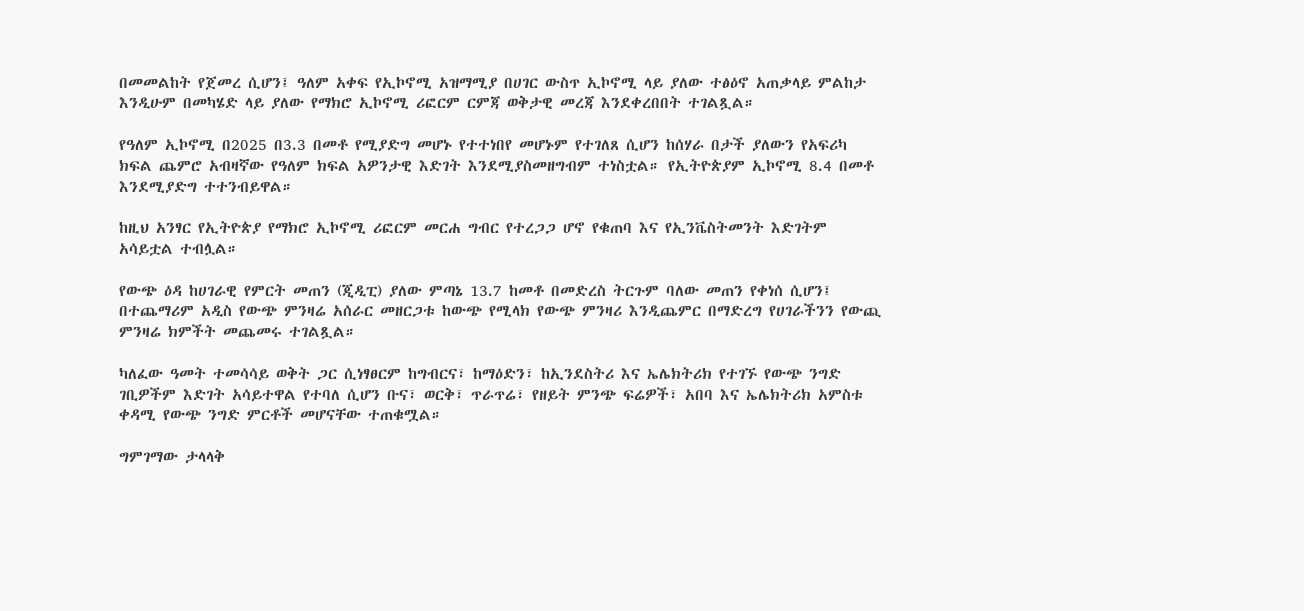በመመልከት የጀመረ ሲሆን፤ ዓለም አቀፍ የኢኮኖሚ አዝማሚያ በሀገር ውስጥ ኢኮኖሚ ላይ ያለው ተፅዕኖ አጠቃላይ ምልከታ እንዲሁም በመካሄድ ላይ ያለው የማክሮ ኢኮኖሚ ሪፎርም ርምጃ ወቅታዊ መረጃ እንደቀረበበት ተገልጿል።

የዓለም ኢኮኖሚ በ2025 በ3.3 በመቶ የሚያድግ መሆኑ የተተነበየ መሆኑም የተገለጸ ሲሆን ከሰሃራ በታች ያለውን የአፍሪካ ክፍል ጨምሮ አብዛኛው የዓለም ክፍል አዎንታዊ እድገት እንደሚያስመዘግብም ተነስቷል። የኢትዮጵያም ኢኮኖሚ 8.4 በመቶ እንደሚያድግ ተተንብይዋል።

ከዚህ አንፃር የኢትዮጵያ የማክሮ ኢኮኖሚ ሪፎርም መርሐ ግብር የተረጋጋ ሆኖ የቁጠባ እና የኢንቬስትመንት እድገትም አሳይቷል ተብሏል።

የውጭ ዕዳ ከሀገራዊ የምርት መጠን (ጂዲፒ) ያለው ምጣኔ 13.7 ከመቶ በመድረስ ትርጉም ባለው መጠን የቀነሰ ሲሆን፤ በተጨማሪም አዲስ የውጭ ምንዛሬ አሰራር መዘርጋቱ ከውጭ የሚላክ የውጭ ምንዛሪ እንዲጨምር በማድረግ የሀገራችንን የውጪ ምንዛሬ ክምችት መጨመሩ ተገልጿል።

ካለፈው ዓመት ተመሳሳይ ወቅት ጋር ሲነፃፀርም ከግብርና፣ ከማዕድን፣ ከኢንደስትሪ እና ኤሌክትሪክ የተገኙ የውጭ ንግድ ገቢዎችም እድገት አሳይተዋል የተባለ ሲሆን ቡና፣ ወርቅ፣ ጥራጥሬ፣ የዘይት ምንጭ ፍሬዎች፣ አበባ እና ኤሌክትሪክ አምስቱ ቀዳሚ የውጭ ንግድ ምርቶች መሆናቸው ተጠቁሟል።

ግምገማው ታላላቅ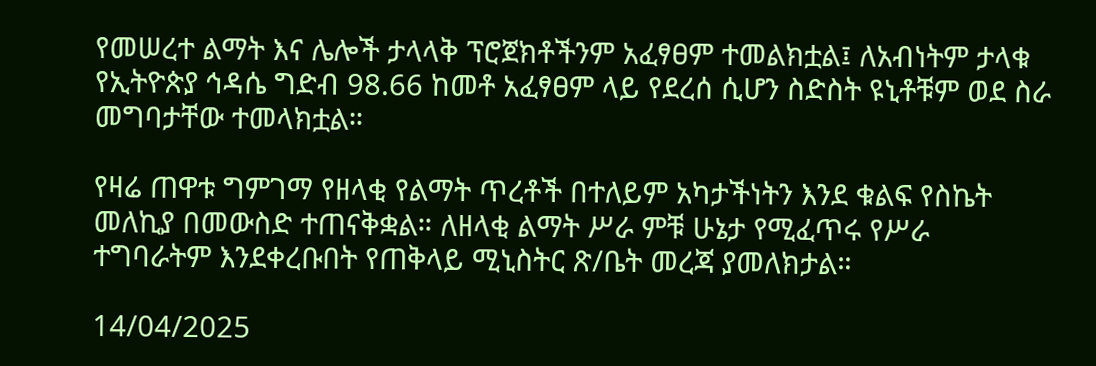የመሠረተ ልማት እና ሌሎች ታላላቅ ፕሮጀክቶችንም አፈፃፀም ተመልክቷል፤ ለአብነትም ታላቁ የኢትዮጵያ ኅዳሴ ግድብ 98.66 ከመቶ አፈፃፀም ላይ የደረሰ ሲሆን ስድስት ዩኒቶቹም ወደ ስራ መግባታቸው ተመላክቷል።

የዛሬ ጠዋቱ ግምገማ የዘላቂ የልማት ጥረቶች በተለይም አካታችነትን እንደ ቁልፍ የስኬት መለኪያ በመውስድ ተጠናቅቋል። ለዘላቂ ልማት ሥራ ምቹ ሁኔታ የሚፈጥሩ የሥራ ተግባራትም እንደቀረቡበት የጠቅላይ ሚኒስትር ጽ/ቤት መረጃ ያመለክታል።

14/04/2025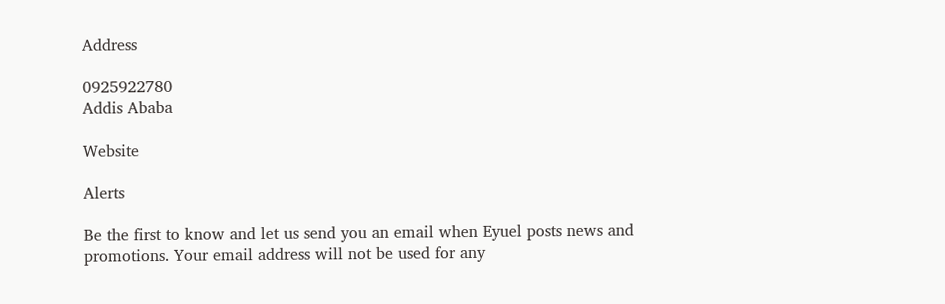Address

0925922780
Addis Ababa

Website

Alerts

Be the first to know and let us send you an email when Eyuel posts news and promotions. Your email address will not be used for any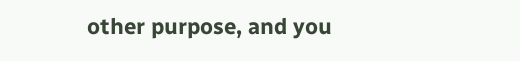other purpose, and you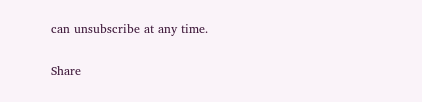can unsubscribe at any time.

Share